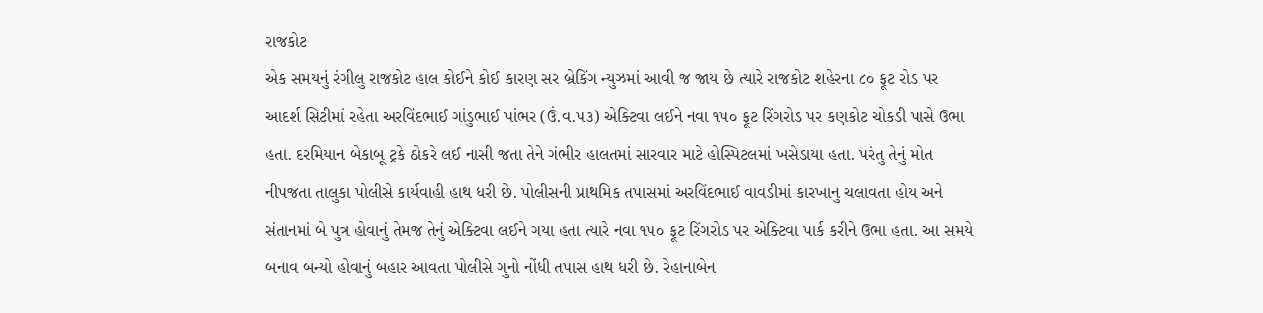રાજકોટ
એક સમયનું રંગીલુ રાજકોટ હાલ કોઈને કોઈ કારણ સર બ્રેકિંગ ન્યુઝમાં આવી જ જાય છે ત્યારે રાજકોટ શહેરના ૮૦ ફૂટ રોડ પર આદર્શ સિટીમાં રહેતા અરવિંદભાઈ ગાંડુભાઈ પાંભર (ઉં.વ.૫૩) એક્ટિવા લઈને નવા ૧૫૦ ફૂટ રિંગરોડ પર કણકોટ ચોકડી પાસે ઉભા હતા. દરમિયાન બેકાબૂ ટ્રકે ઠોકરે લઈ નાસી જતા તેને ગંભીર હાલતમાં સારવાર માટે હોસ્પિટલમાં ખસેડાયા હતા. પરંતુ તેનું મોત નીપજતા તાલુકા પોલીસે કાર્યવાહી હાથ ધરી છે. પોલીસની પ્રાથમિક તપાસમાં અરવિંદભાઈ વાવડીમાં કારખાનુ ચલાવતા હોય અને સંતાનમાં બે પુત્ર હોવાનું તેમજ તેનું એક્ટિવા લઈને ગયા હતા ત્યારે નવા ૧૫૦ ફૂટ રિંગરોડ પર એક્ટિવા પાર્ક કરીને ઉભા હતા. આ સમયે બનાવ બન્યો હોવાનું બહાર આવતા પોલીસે ગુનો નોંધી તપાસ હાથ ધરી છે. રેહાનાબેન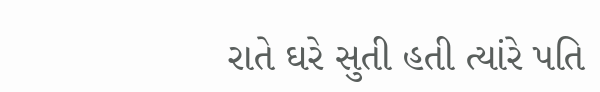રાતે ઘરે સુતી હતી ત્યાંરે પતિ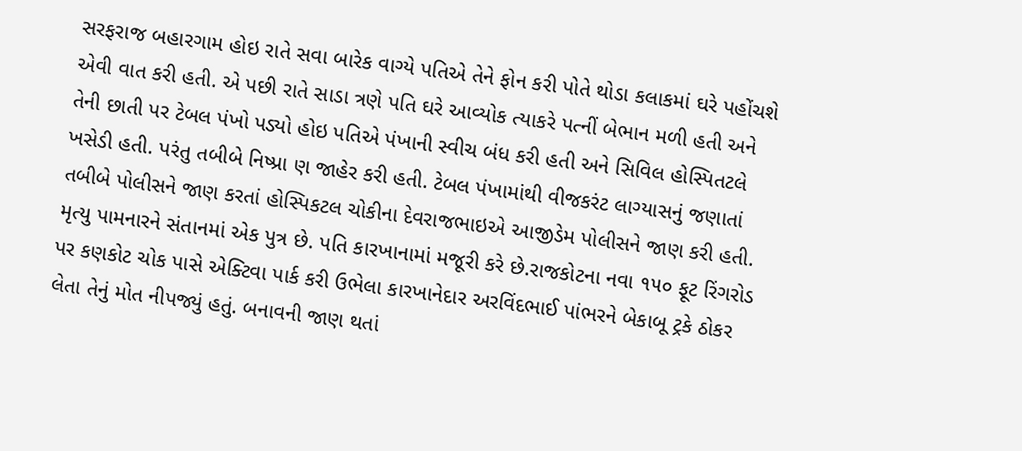સરફરાજ બહારગામ હોઇ રાતે સવા બારેક વાગ્યે પતિએ તેને ફોન કરી પોતે થોડા કલાકમાં ઘરે પહોંચશે એવી વાત કરી હતી. એ પછી રાતે સાડા ત્રણે પતિ ઘરે આવ્યોક ત્યાકરે પત્નીં બેભાન મળી હતી અને તેની છાતી પર ટેબલ પંખો પડ્યો હોઇ પતિએ પંખાની સ્વીચ બંધ કરી હતી અને સિવિલ હોસ્પિતટલે ખસેડી હતી. પરંતુ તબીબે નિષ્પ્રા ણ જાહેર કરી હતી. ટેબલ પંખામાંથી વીજકરંટ લાગ્યાસનું જણાતાં તબીબે પોલીસને જાણ કરતાં હોસ્પિકટલ ચોકીના દેવરાજભાઇએ આજીડેમ પોલીસને જાણ કરી હતી. મૃત્યુ પામનારને સંતાનમાં એક પુત્ર છે. પતિ કારખાનામાં મજૂરી કરે છે.રાજકોટના નવા ૧૫૦ ફૂટ રિંગરોડ પર કણકોટ ચોક પાસે એક્ટિવા પાર્ક કરી ઉભેલા કારખાનેદાર અરવિંદભાઈ પાંભરને બેકાબૂ ટ્રકે ઠોકર લેતા તેનું મોત નીપજ્યું હતું. બનાવની જાણ થતાં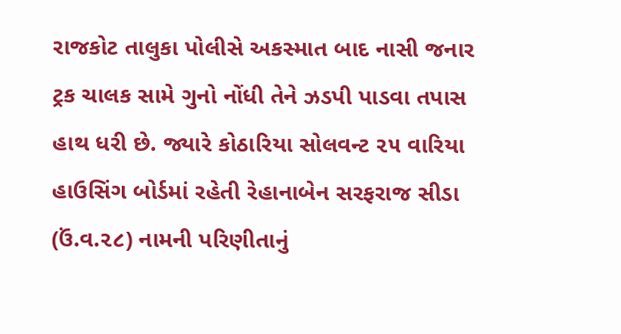રાજકોટ તાલુકા પોલીસે અકસ્માત બાદ નાસી જનાર ટ્રક ચાલક સામે ગુનો નોંધી તેને ઝડપી પાડવા તપાસ હાથ ધરી છે. જ્યારે કોઠારિયા સોલવન્ટ ૨૫ વારિયા હાઉસિંગ બોર્ડમાં રહેતી રેહાનાબેન સરફરાજ સીડા (ઉં.વ.૨૮) નામની પરિણીતાનું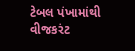ટેબલ પંખામાંથી વીજકરંટ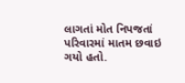લાગતાં મોત નિપજતાં પરિવારમાં માતમ છવાઇ ગયો હતો.